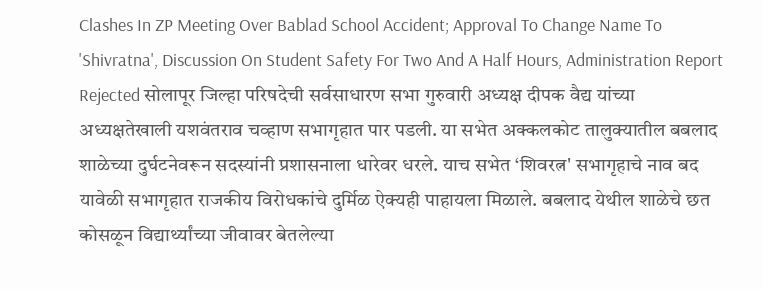Clashes In ZP Meeting Over Bablad School Accident; Approval To Change Name To 'Shivratna', Discussion On Student Safety For Two And A Half Hours, Administration Report Rejected सोलापूर जिल्हा परिषदेची सर्वसाधारण सभा गुरुवारी अध्यक्ष दीपक वैद्य यांच्या अध्यक्षतेखाली यशवंतराव चव्हाण सभागृहात पार पडली. या सभेत अक्कलकोट तालुक्यातील बबलाद शाळेच्या दुर्घटनेवरून सदस्यांनी प्रशासनाला धारेवर धरले. याच सभेत ‘शिवरत्न' सभागृहाचे नाव बद यावेळी सभागृहात राजकीय विरोधकांचे दुर्मिळ ऐक्यही पाहायला मिळाले. बबलाद येथील शाळेचे छत कोसळून विद्यार्थ्यांच्या जीवावर बेतलेल्या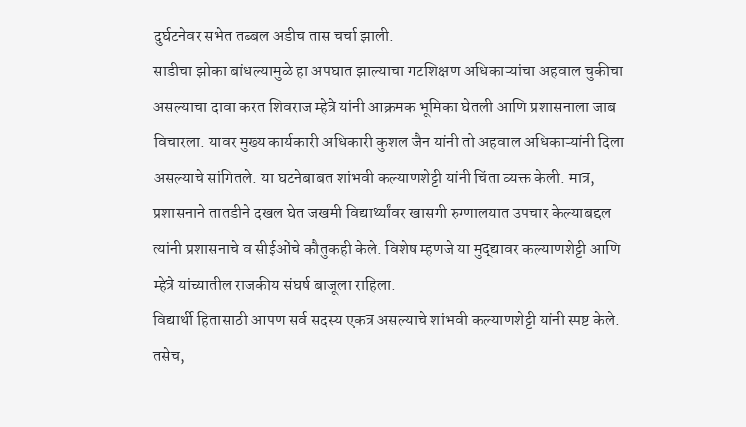दुर्घटनेवर सभेत तब्बल अडीच तास चर्चा झाली.
साडीचा झोका बांधल्यामुळे हा अपघात झाल्याचा गटशिक्षण अधिकाऱ्यांचा अहवाल चुकीचा असल्याचा दावा करत शिवराज म्हेत्रे यांनी आक्रमक भूमिका घेतली आणि प्रशासनाला जाब विचारला. यावर मुख्य कार्यकारी अधिकारी कुशल जैन यांनी तो अहवाल अधिकाऱ्यांनी दिला असल्याचे सांगितले. या घटनेबाबत शांभवी कल्याणशेट्टी यांनी चिंता व्यक्त केली. मात्र, प्रशासनाने तातडीने दखल घेत जखमी विद्यार्थ्यांवर खासगी रुग्णालयात उपचार केल्याबद्दल त्यांनी प्रशासनाचे व सीईओंचे कौतुकही केले. विशेष म्हणजे या मुद्द्यावर कल्याणशेट्टी आणि म्हेत्रे यांच्यातील राजकीय संघर्ष बाजूला राहिला.
विद्यार्थी हितासाठी आपण सर्व सदस्य एकत्र असल्याचे शांभवी कल्याणशेट्टी यांनी स्पष्ट केले. तसेच,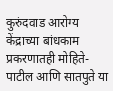कुरुंदवाड आरोग्य केंद्राच्या बांधकाम प्रकरणातही मोहिते-पाटील आणि सातपुते या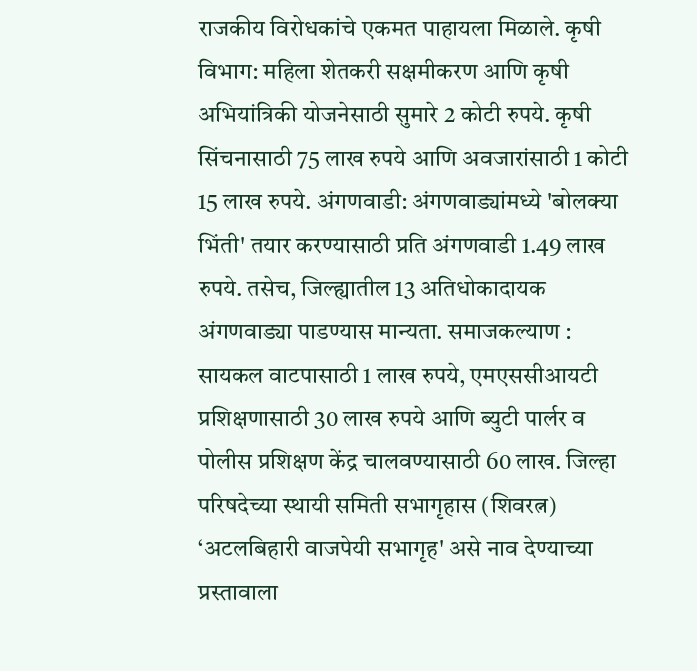राजकीय विरोधकांचे एकमत पाहायला मिळाले. कृषी विभाग: महिला शेतकरी सक्षमीकरण आणि कृषी अभियांत्रिकी योजनेसाठी सुमारे 2 कोटी रुपये. कृषी सिंचनासाठी 75 लाख रुपये आणि अवजारांसाठी 1 कोटी 15 लाख रुपये. अंगणवाडी: अंगणवाड्यांमध्ये 'बोलक्या भिंती' तयार करण्यासाठी प्रति अंगणवाडी 1.49 लाख रुपये. तसेच, जिल्ह्यातील 13 अतिधोकादायक अंगणवाड्या पाडण्यास मान्यता. समाजकल्याण : सायकल वाटपासाठी 1 लाख रुपये, एमएससीआयटी प्रशिक्षणासाठी 30 लाख रुपये आणि ब्युटी पार्लर व पोलीस प्रशिक्षण केंद्र चालवण्यासाठी 60 लाख. जिल्हा परिषदेच्या स्थायी समिती सभागृहास (शिवरत्न) ‘अटलबिहारी वाजपेयी सभागृह' असे नाव देण्याच्या प्रस्तावाला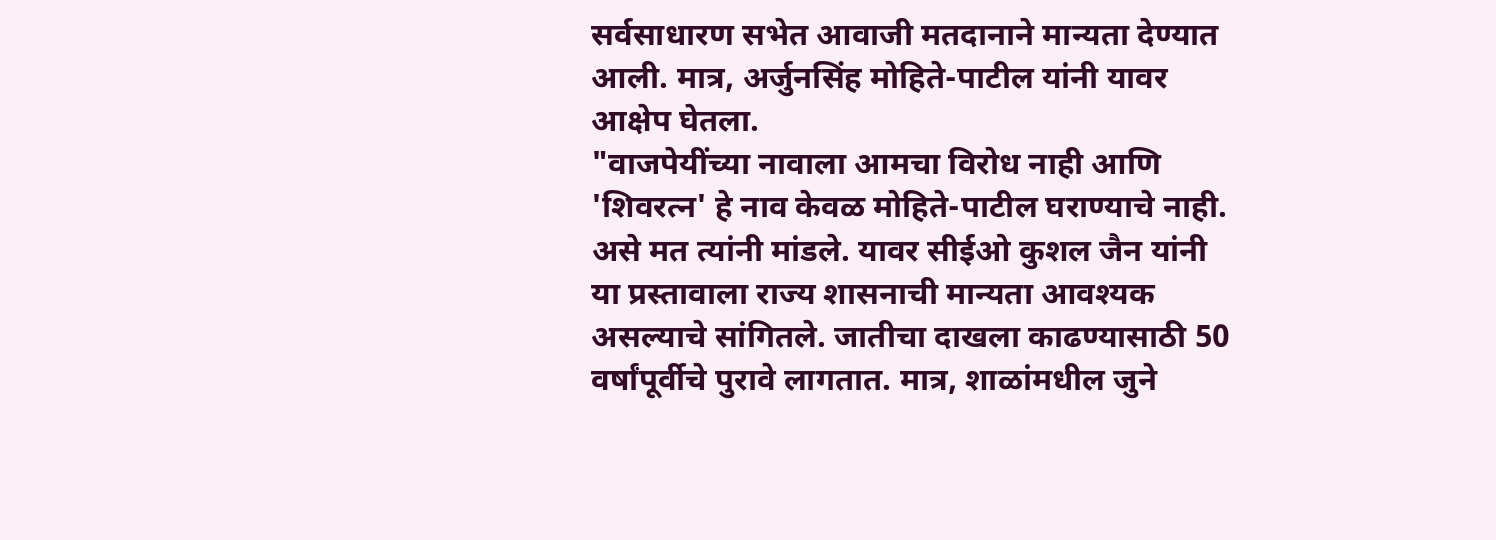सर्वसाधारण सभेत आवाजी मतदानाने मान्यता देण्यात आली. मात्र, अर्जुनसिंह मोहिते-पाटील यांनी यावर आक्षेप घेतला.
"वाजपेयींच्या नावाला आमचा विरोध नाही आणि 'शिवरत्न' हे नाव केवळ मोहिते-पाटील घराण्याचे नाही. असे मत त्यांनी मांडले. यावर सीईओ कुशल जैन यांनी या प्रस्तावाला राज्य शासनाची मान्यता आवश्यक असल्याचे सांगितले. जातीचा दाखला काढण्यासाठी 50 वर्षांपूर्वीचे पुरावे लागतात. मात्र, शाळांमधील जुने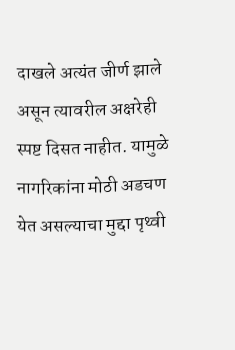दाखले अत्यंत जीर्ण झाले असून त्यावरील अक्षरेही स्पष्ट दिसत नाहीत. यामुळे नागरिकांना मोठी अडचण येत असल्याचा मुद्दा पृथ्वी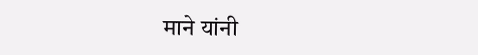माने यांनी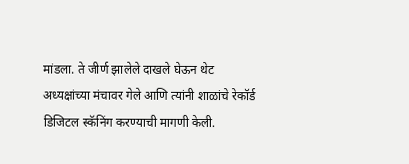मांडला. ते जीर्ण झालेले दाखले घेऊन थेट अध्यक्षांच्या मंचावर गेले आणि त्यांनी शाळांचे रेकॉर्ड डिजिटल स्कॅनिंग करण्याची मागणी केली.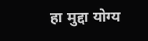हा मुद्दा योग्य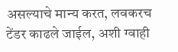असल्याचे मान्य करत, लवकरच टेंडर काढले जाईल, अशी ग्वाही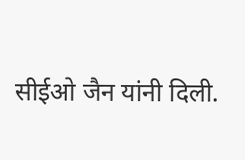सीईओ जैन यांनी दिली.